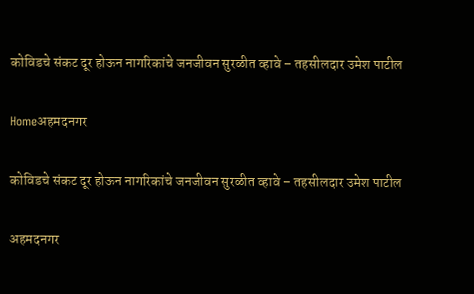कोविडचे संकट दूर होऊन नागरिकांचे जनजीवन सुरळीत व्हावे – तहसीलदार उमेश पाटील

Homeअहमदनगर

कोविडचे संकट दूर होऊन नागरिकांचे जनजीवन सुरळीत व्हावे – तहसीलदार उमेश पाटील

अहमदनगर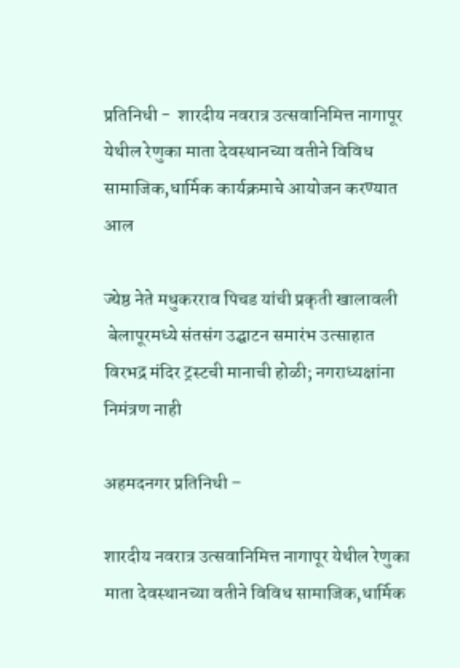प्रतिनिधी -  शारदीय नवरात्र उत्सवानिमित्त नागापूर येथील रेणुका माता देवस्थानच्या वतीने विविध सामाजिक,धार्मिक कार्यक्रमाचे आयोजन करण्यात आल

ज्येष्ठ नेते मधुकरराव पिचड यांची प्रकृती खालावली
 बेलापूरमध्ये संतसंग उद्घाटन समारंभ उत्साहात
विरभद्र मंदिर ट्रस्टची मानाची होळी; नगराध्यक्षांना निमंत्रण नाही

अहमदनगर प्रतिनिधी –

शारदीय नवरात्र उत्सवानिमित्त नागापूर येथील रेणुका माता देवस्थानच्या वतीने विविध सामाजिक,धार्मिक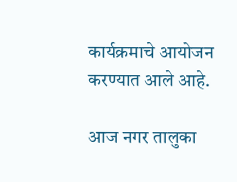कार्यक्रमाचे आयोजन करण्यात आले आहे.

आज नगर तालुका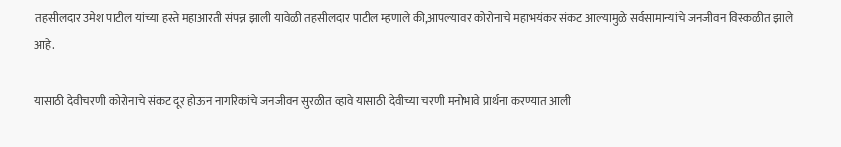तहसीलदार उमेश पाटील यांच्या हस्ते महाआरती संपन्न झाली यावेळी तहसीलदार पाटील म्हणाले की,आपल्यावर कोरोनाचे महाभयंकर संकट आल्यामुळे सर्वसामान्यांचे जनजीवन विस्कळीत झाले आहे.

यासाठी देवीचरणी कोरोनाचे संकट दूर होऊन नागरिकांचे जनजीवन सुरळीत व्हावे यासाठी देवीच्या चरणी मनोभावे प्रार्थना करण्यात आली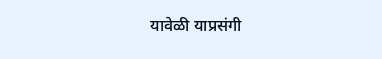यावेळी याप्रसंगी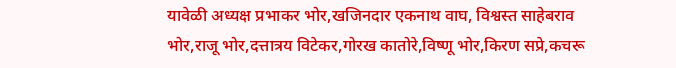यावेळी अध्यक्ष प्रभाकर भोर,खजिनदार एकनाथ वाघ, विश्वस्त साहेबराव भोर,राजू भोर,दत्तात्रय विटेकर,गोरख कातोरे,विष्णू भोर,किरण सप्रे,कचरू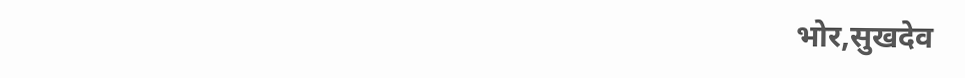भोर,सुखदेव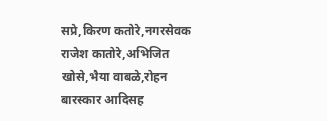सप्रे,किरण कतोरे,नगरसेवक राजेश कातोरे,अभिजित खोसे,भैया वाबळे,रोहन बारस्कार आदिसह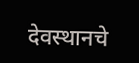देवस्थानचे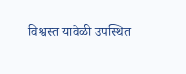विश्वस्त यावेळी उपस्थित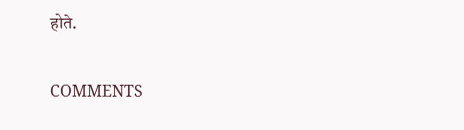होते.

COMMENTS